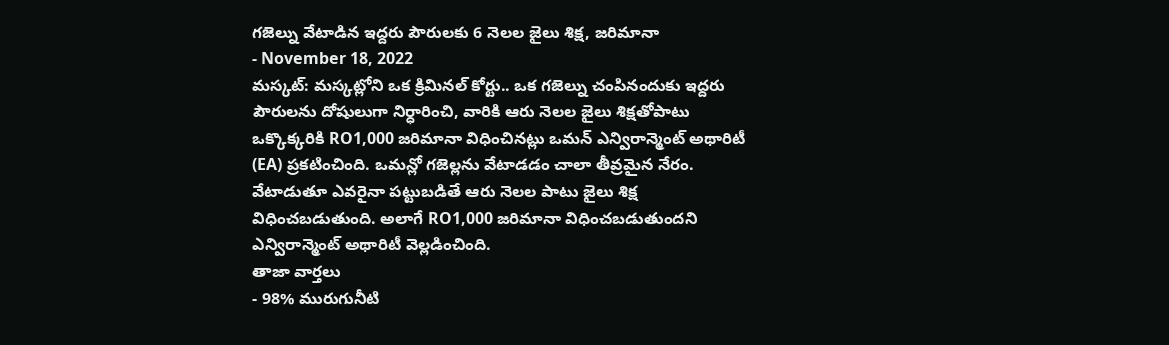గజెల్ను వేటాడిన ఇద్దరు పౌరులకు 6 నెలల జైలు శిక్ష, జరిమానా
- November 18, 2022
మస్కట్: మస్కట్లోని ఒక క్రిమినల్ కోర్టు.. ఒక గజెల్ను చంపినందుకు ఇద్దరు పౌరులను దోషులుగా నిర్ధారించి, వారికి ఆరు నెలల జైలు శిక్షతోపాటు ఒక్కొక్కరికి RO1,000 జరిమానా విధించినట్లు ఒమన్ ఎన్విరాన్మెంట్ అథారిటీ (EA) ప్రకటించింది. ఒమన్లో గజెల్లను వేటాడడం చాలా తీవ్రమైన నేరం. వేటాడుతూ ఎవరైనా పట్టుబడితే ఆరు నెలల పాటు జైలు శిక్ష విధించబడుతుంది. అలాగే RO1,000 జరిమానా విధించబడుతుందని ఎన్విరాన్మెంట్ అథారిటీ వెల్లడించింది.
తాజా వార్తలు
- 98% మురుగునీటి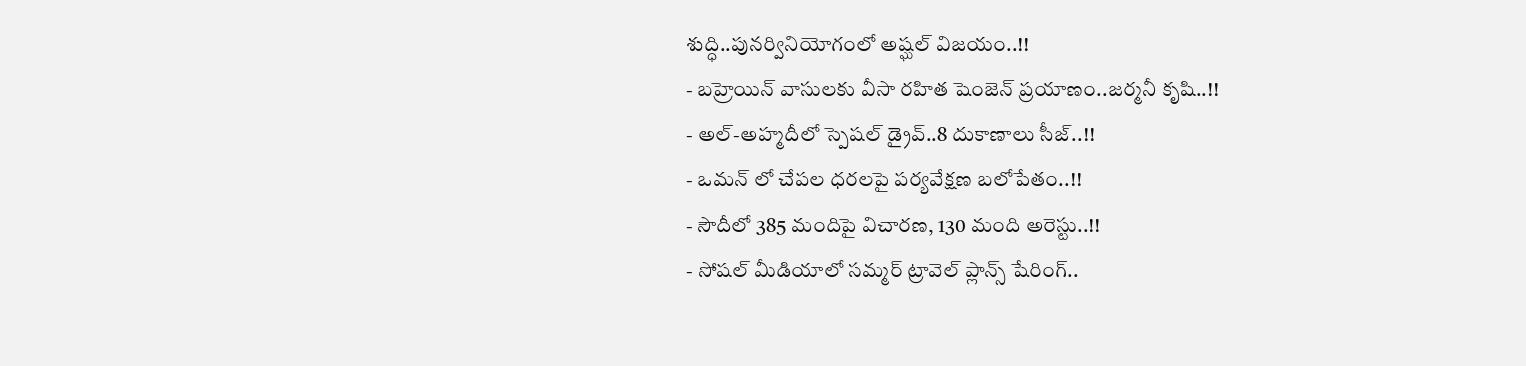శుద్ధి..పునర్వినియోగంలో అష్ఘల్ విజయం..!!
- బహ్రెయిన్ వాసులకు వీసా రహిత షెంజెన్ ప్రయాణం..జర్మనీ కృషి..!!
- అల్-అహ్మదీలో స్పెషల్ డ్రైవ్..8 దుకాణాలు సీజ్..!!
- ఒమన్ లో చేపల ధరలపై పర్యవేక్షణ బలోపేతం..!!
- సౌదీలో 385 మందిపై విచారణ, 130 మంది అరెస్టు..!!
- సోషల్ మీడియాలో సమ్మర్ ట్రావెల్ ప్లాన్స్ షేరింగ్..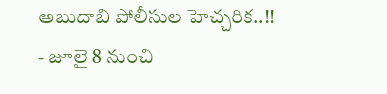అబుదాబి పోలీసుల హెచ్చరిక..!!
- జూలై 8 నుంచి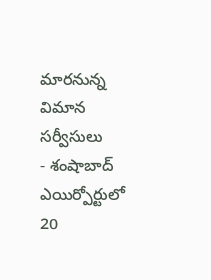మారనున్న విమాన సర్వీసులు
- శంషాబాద్ ఎయిర్పోర్టులో 20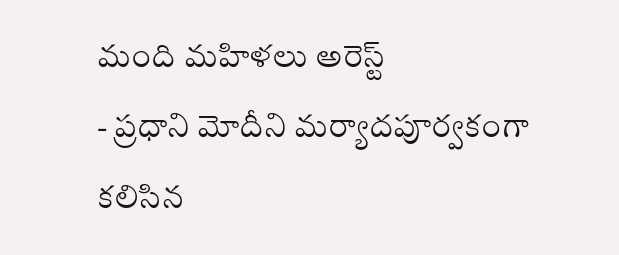మంది మహిళలు అరెస్ట్
- ప్రధాని మోదీని మర్యాదపూర్వకంగా కలిసిన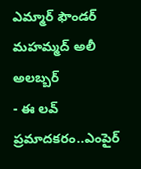ఎమ్మార్ ఫౌండర్ మహమ్మద్ అలీ అలబ్బర్
- ఈ లవ్ ప్రమాదకరం..ఎంపైర్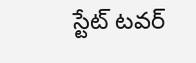స్టేట్ టవర్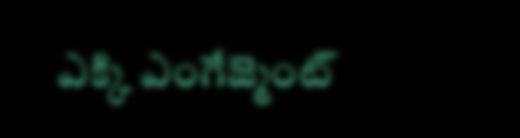ఎక్కి ఎంగేజ్మెంట్